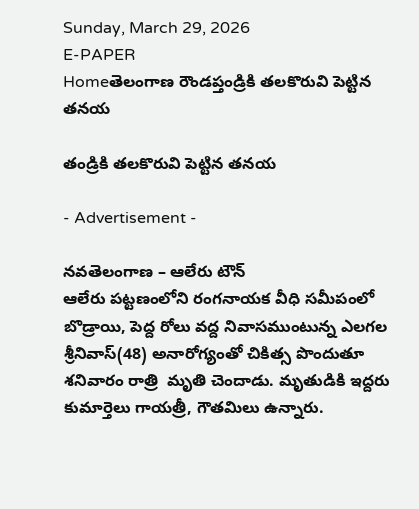Sunday, March 29, 2026
E-PAPER
Homeతెలంగాణ రౌండప్తండ్రికి తలకొరువి పెట్టిన తనయ

తండ్రికి తలకొరువి పెట్టిన తనయ

- Advertisement -

నవతెలంగాణ – ఆలేరు టౌన్
ఆలేరు పట్టణంలోని రంగనాయక వీధి సమీపంలో బొడ్రాయి, పెద్ద రోలు వద్ద నివాసముంటున్న ఎలగల శ్రీనివాస్(48) అనారోగ్యంతో చికిత్స పొందుతూ శనివారం రాత్రి  మృతి చెందాడు. మృతుడికి ఇద్దరు కుమార్తెలు గాయత్రీ, గౌతమిలు ఉన్నారు.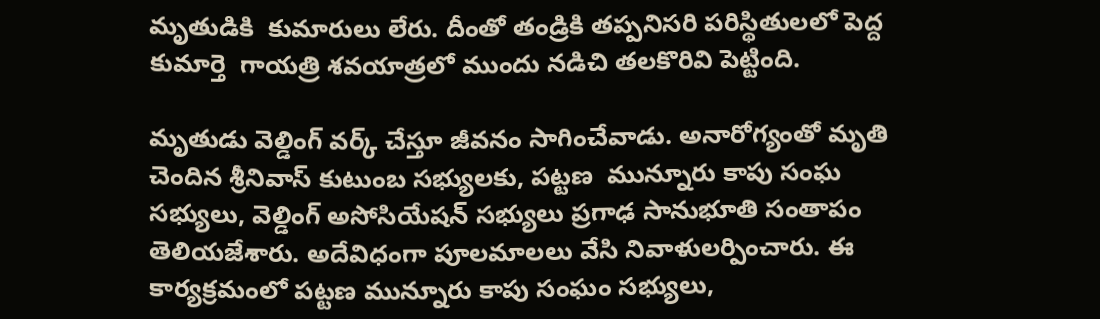మృతుడికి  కుమారులు లేరు. దీంతో తండ్రికి తప్పనిసరి పరిస్థితులలో పెద్ద కుమార్తె  గాయత్రి శవయాత్రలో ముందు నడిచి తలకొరివి పెట్టింది.

మృతుడు వెల్డింగ్ వర్క్ చేస్తూ జీవనం సాగించేవాడు. అనారోగ్యంతో మృతి చెందిన శ్రీనివాస్ కుటుంబ సభ్యులకు, పట్టణ  మున్నూరు కాపు సంఘ సభ్యులు, వెల్డింగ్ అసోసియేషన్ సభ్యులు ప్రగాఢ సానుభూతి సంతాపం తెలియజేశారు. అదేవిధంగా పూలమాలలు వేసి నివాళులర్పించారు. ఈ కార్యక్రమంలో పట్టణ మున్నూరు కాపు సంఘం సభ్యులు,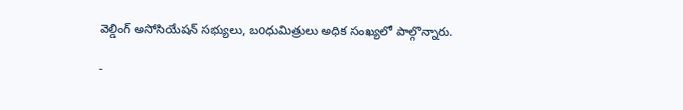వెల్డింగ్ అసోసియేషన్ సభ్యులు, బoధుమిత్రులు అధిక సంఖ్యలో పాల్గొన్నారు.

-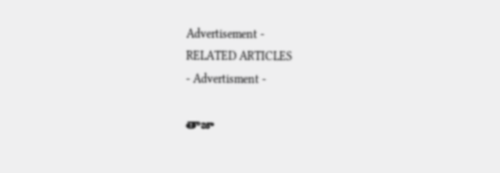Advertisement -
RELATED ARTICLES
- Advertisment -

తాజా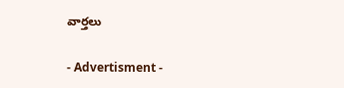వార్తలు

- Advertisment -